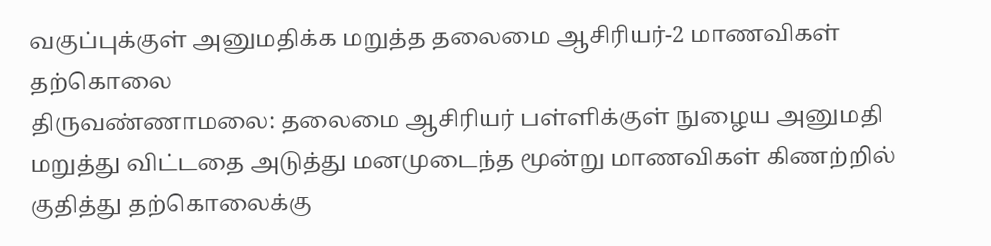வகுப்புக்குள் அனுமதிக்க மறுத்த தலைமை ஆசிரியர்-2 மாணவிகள் தற்கொலை
திருவண்ணாமலை: தலைமை ஆசிரியர் பள்ளிக்குள் நுழைய அனுமதி மறுத்து விட்டதை அடுத்து மனமுடைந்த மூன்று மாணவிகள் கிணற்றில் குதித்து தற்கொலைக்கு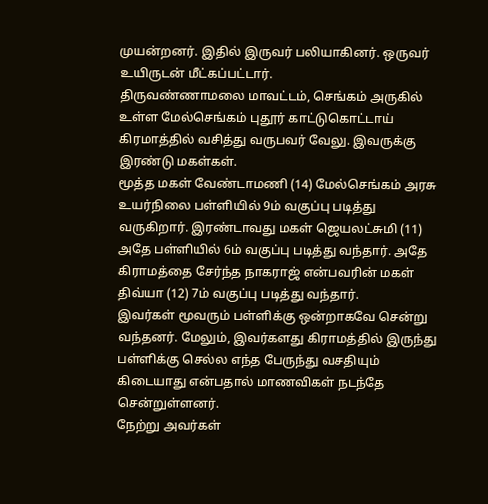முயன்றனர். இதில் இருவர் பலியாகினர். ஒருவர் உயிருடன் மீட்கப்பட்டார்.
திருவண்ணாமலை மாவட்டம், செங்கம் அருகில் உள்ள மேல்செங்கம் புதூர் காட்டுகொட்டாய் கிரமாத்தில் வசித்து வருபவர் வேலு. இவருக்கு இரண்டு மகள்கள்.
மூத்த மகள் வேண்டாமணி (14) மேல்செங்கம் அரசு உயர்நிலை பள்ளியில் 9ம் வகுப்பு படித்து வருகிறார். இரண்டாவது மகள் ஜெயலட்சுமி (11) அதே பள்ளியில் 6ம் வகுப்பு படித்து வந்தார். அதே கிராமத்தை சேர்ந்த நாகராஜ் என்பவரின் மகள் திவ்யா (12) 7ம் வகுப்பு படித்து வந்தார்.
இவர்கள் மூவரும் பள்ளிக்கு ஒன்றாகவே சென்று வந்தனர். மேலும், இவர்களது கிராமத்தில் இருந்து பள்ளிக்கு செல்ல எந்த பேருந்து வசதியும் கிடையாது என்பதால் மாணவிகள் நடந்தே சென்றுள்ளனர்.
நேற்று அவர்கள்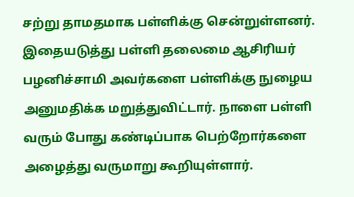சற்று தாமதமாக பள்ளிக்கு சென்றுள்ளனர். இதையடுத்து பள்ளி தலைமை ஆசிரியர் பழனிச்சாமி அவர்களை பள்ளிக்கு நுழைய அனுமதிக்க மறுத்துவிட்டார். நாளை பள்ளி வரும் போது கண்டிப்பாக பெற்றோர்களை அழைத்து வருமாறு கூறியுள்ளார்.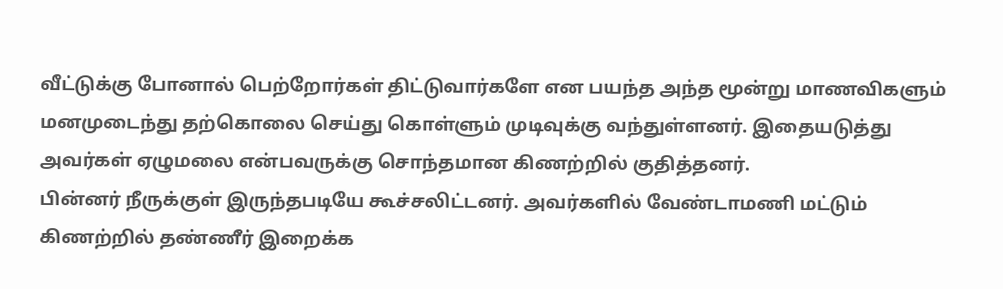வீட்டுக்கு போனால் பெற்றோர்கள் திட்டுவார்களே என பயந்த அந்த மூன்று மாணவிகளும் மனமுடைந்து தற்கொலை செய்து கொள்ளும் முடிவுக்கு வந்துள்ளனர். இதையடுத்து அவர்கள் ஏழுமலை என்பவருக்கு சொந்தமான கிணற்றில் குதித்தனர்.
பின்னர் நீருக்குள் இருந்தபடியே கூச்சலிட்டனர். அவர்களில் வேண்டாமணி மட்டும் கிணற்றில் தண்ணீர் இறைக்க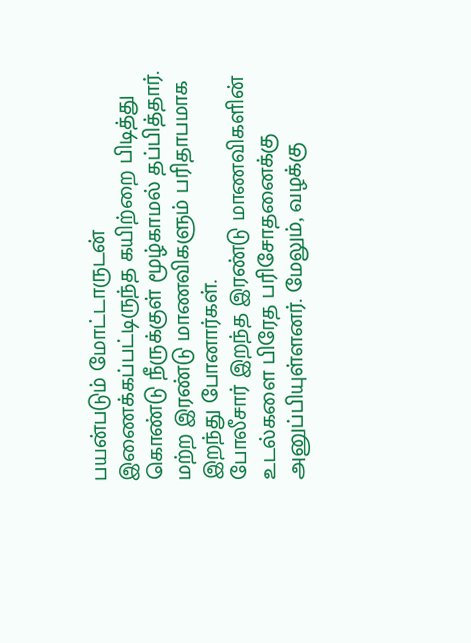பயன்படும் மோட்டாருடன் இணைக்கப்பட்டிருந்த கயிற்றை பிடித்து கொண்டு நீருக்குள் மூழ்காமல் தப்பித்தார். மற்ற இரண்டு மாணவிகளும் பரிதாபமாக இறந்து போனார்கள்.
போலீசார் இறந்த இரண்டு மாணவிகளின் உடல்களை பிரேத பரிசோதனைக்கு அனுப்பியுள்ளனர். மேலும், வழக்கு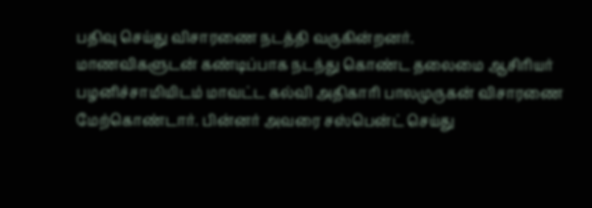பதிவு செய்து விசாரணை நடத்தி வருகின்றனர்.
மாணவிகளுடன் கண்டிப்பாக நடந்து கொண்ட தலைமை ஆசிரியர் பழனிச்சாமியிடம் மாவட்ட கல்வி அதிகாரி பாலமுருகன் விசாரணை மேற்கொண்டார். பின்னர் அவரை சஸ்பென்ட் செய்து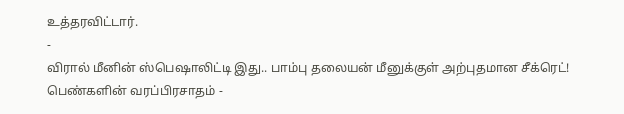உத்தரவிட்டார்.
-
விரால் மீனின் ஸ்பெஷாலிட்டி இது.. பாம்பு தலையன் மீனுக்குள் அற்புதமான சீக்ரெட்! பெண்களின் வரப்பிரசாதம் -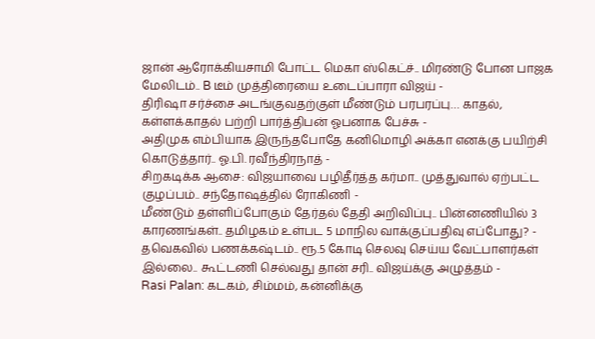ஜான் ஆரோக்கியசாமி போட்ட மெகா ஸ்கெட்ச்.. மிரண்டு போன பாஜக மேலிடம்.. B டீம் முத்திரையை உடைப்பாரா விஜய் -
திரிஷா சர்ச்சை அடங்குவதற்குள் மீண்டும் பரபரப்பு… காதல், கள்ளக்காதல் பற்றி பார்த்திபன் ஓபனாக பேச்சு -
அதிமுக எம்பியாக இருந்தபோதே கனிமொழி அக்கா எனக்கு பயிற்சி கொடுத்தார்.. ஓ.பி. ரவீந்திரநாத் -
சிறகடிக்க ஆசை: விஜயாவை பழிதீர்த்த கர்மா.. முத்துவால் ஏற்பட்ட குழப்பம்.. சந்தோஷத்தில் ரோகிணி -
மீண்டும் தள்ளிப்போகும் தேர்தல் தேதி அறிவிப்பு.. பின்னணியில் 3 காரணங்கள்.. தமிழகம் உள்பட 5 மாநில வாக்குப்பதிவு எப்போது? -
தவெகவில் பணக்கஷ்டம்.. ரூ.5 கோடி செலவு செய்ய வேட்பாளர்கள் இல்லை.. கூட்டணி செல்வது தான் சரி.. விஜய்க்கு அழுத்தம் -
Rasi Palan: கடகம், சிம்மம், கன்னிக்கு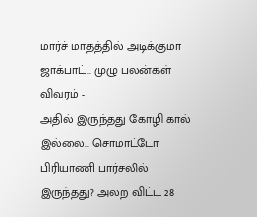மார்ச் மாதத்தில் அடிக்குமா ஜாக்பாட்.. முழு பலன்கள் விவரம் -
அதில் இருந்தது கோழி கால் இல்லை.. சொமாட்டோ பிரியாணி பார்சலில் இருந்தது? அலற விட்ட 28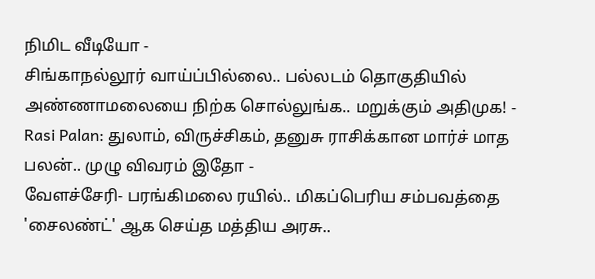நிமிட வீடியோ -
சிங்காநல்லூர் வாய்ப்பில்லை.. பல்லடம் தொகுதியில் அண்ணாமலையை நிற்க சொல்லுங்க.. மறுக்கும் அதிமுக! -
Rasi Palan: துலாம், விருச்சிகம், தனுசு ராசிக்கான மார்ச் மாத பலன்.. முழு விவரம் இதோ -
வேளச்சேரி- பரங்கிமலை ரயில்.. மிகப்பெரிய சம்பவத்தை 'சைலண்ட்' ஆக செய்த மத்திய அரசு..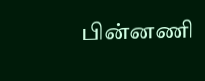பின்னணி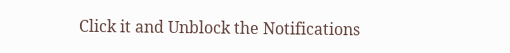Click it and Unblock the Notifications